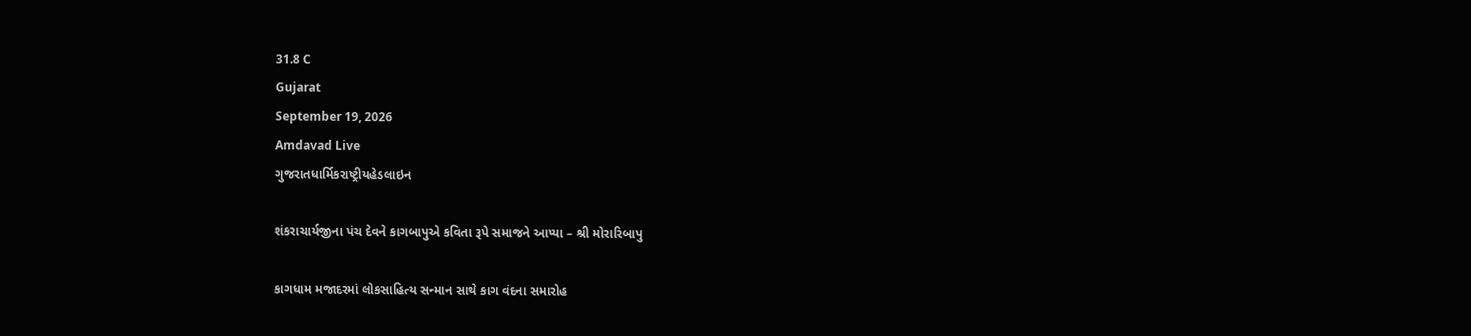31.8 C
Gujarat
September 19, 2026
Amdavad Live
ગુજરાતધાર્મિકરાષ્ટ્રીયહેડલાઇન

શંકરાચાર્યજીના પંચ દેવને કાગબાપુએ કવિતા રૂપે સમાજને આપ્યા – શ્રી મોરારિબાપુ

કાગધામ મજાદરમાં લોકસાહિત્ય સન્માન સાથે કાગ વંદના સમારોહ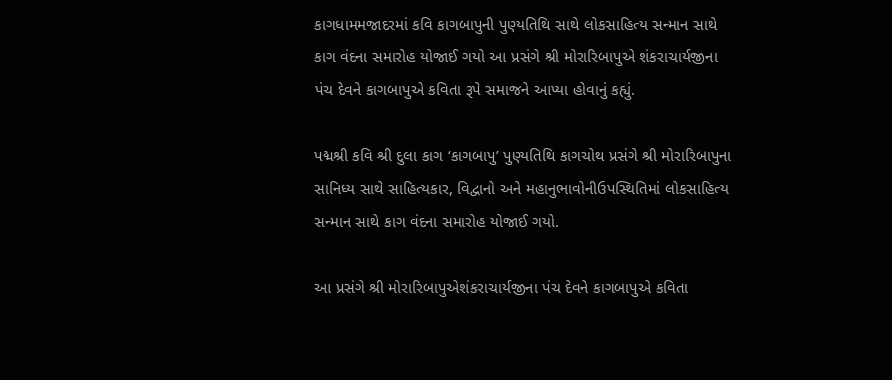કાગધામમજાદરમાં કવિ કાગબાપુની પુણ્યતિથિ સાથે લોકસાહિત્ય સન્માન સાથે કાગ વંદના સમારોહ યોજાઈ ગયો આ પ્રસંગે શ્રી મોરારિબાપુએ શંકરાચાર્યજીના પંચ દેવને કાગબાપુએ કવિતા રૂપે સમાજને આપ્યા હોવાનું કહ્યું.

પદ્મશ્રી કવિ શ્રી દુલા કાગ ‘કાગબાપુ’ પુણ્યતિથિ કાગચોથ પ્રસંગે શ્રી મોરારિબાપુના સાનિધ્ય સાથે સાહિત્યકાર, વિદ્વાનો અને મહાનુભાવોનીઉપસ્થિતિમાં લોકસાહિત્ય સન્માન સાથે કાગ વંદના સમારોહ યોજાઈ ગયો.

આ પ્રસંગે શ્રી મોરારિબાપુએશંકરાચાર્યજીના પંચ દેવને કાગબાપુએ કવિતા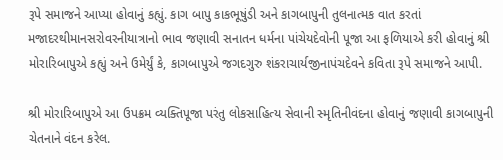રૂપે સમાજને આપ્યા હોવાનું કહ્યું. કાગ બાપુ કાકભૂષુંડી અને કાગબાપુની તુલનાત્મક વાત કરતાં મજાદરથીમાનસરોવરનીયાત્રાનો ભાવ જણાવી સનાતન ધર્મના પાંચેયદેવોની પૂજા આ ફળિયાએ કરી હોવાનું શ્રી મોરારિબાપુએ કહ્યું અને ઉમેર્યું કે, કાગબાપુએ જગદગુરુ શંકરાચાર્યજીનાપંચદેવને કવિતા રૂપે સમાજને આપી.

શ્રી મોરારિબાપુએ આ ઉપક્રમ વ્યક્તિપૂજા પરંતુ લોકસાહિત્ય સેવાની સ્મૃતિનીવંદના હોવાનું જણાવી કાગબાપુની ચેતનાને વંદન કરેલ.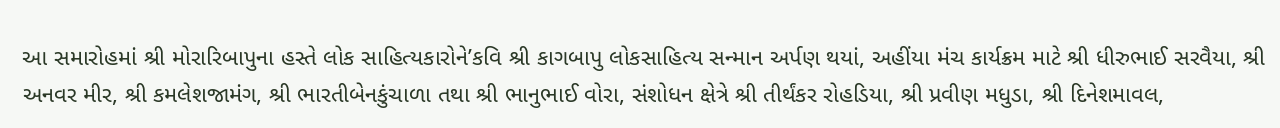આ સમારોહમાં શ્રી મોરારિબાપુના હસ્તે લોક સાહિત્યકારોને’કવિ શ્રી કાગબાપુ લોકસાહિત્ય સન્માન અર્પણ થયાં, અહીંયા મંચ કાર્યક્રમ માટે શ્રી ધીરુભાઈ સરવૈયા, શ્રી અનવર મીર, શ્રી કમલેશજામંગ, શ્રી ભારતીબેનકુંચાળા તથા શ્રી ભાનુભાઈ વોરા, સંશોધન ક્ષેત્રે શ્રી તીર્થંકર રોહડિયા, શ્રી પ્રવીણ મધુડા, શ્રી દિનેશમાવલ,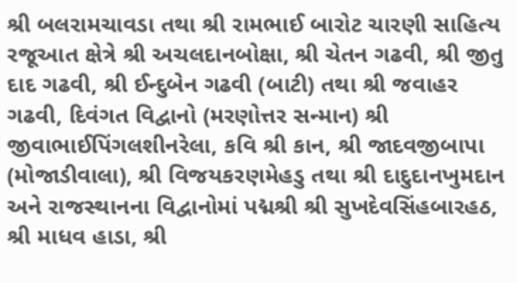શ્રી બલરામચાવડા તથા શ્રી રામભાઈ બારોટ ચારણી સાહિત્ય રજૂઆત ક્ષેત્રે શ્રી અચલદાનબોક્ષા, શ્રી ચેતન ગઢવી, શ્રી જીતુ દાદ ગઢવી, શ્રી ઈન્દુબેન ગઢવી (બાટી) તથા શ્રી જવાહર ગઢવી, દિવંગત વિદ્વાનો (મરણોત્તર સન્માન) શ્રી જીવાભાઈપિંગલશીનરેલા, કવિ શ્રી કાન, શ્રી જાદવજીબાપા (મોજાડીવાલા), શ્રી વિજયકરણમેહડુ તથા શ્રી દાદુદાનખુમદાન અને રાજસ્થાનના વિદ્વાનોમાં પદ્મશ્રી શ્રી સુખદેવસિંહબારહઠ, શ્રી માધવ હાડા, શ્રી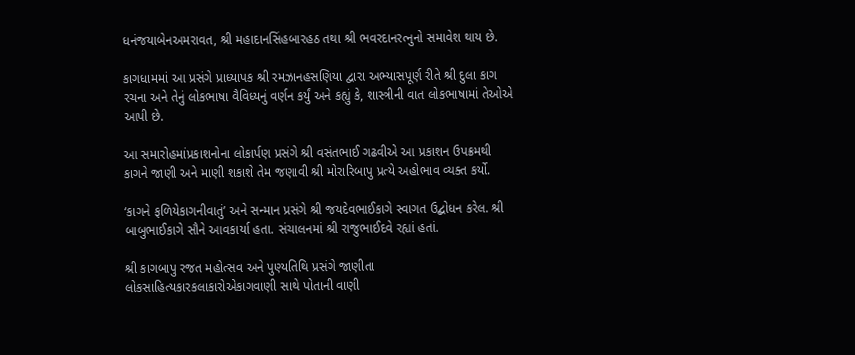ધનંજયાબેનઅમરાવત, શ્રી મહાદાનસિંહબારહઠ તથા શ્રી ભવરદાનરત્નુનો સમાવેશ થાય છે.

કાગધામમાં આ પ્રસંગે પ્રાધ્યાપક શ્રી રમઝાનહસણિયા દ્વારા અભ્યાસપૂર્ણ રીતે શ્રી દુલા કાગ રચના અને તેનું લોકભાષા વૈવિધ્યનું વર્ણન કર્યું અને કહ્યું કે, શાસ્ત્રીની વાત લોકભાષામાં તેઓએ આપી છે.

આ સમારોહમાંપ્રકાશનોના લોકાર્પણ પ્રસંગે શ્રી વસંતભાઈ ગઢવીએ આ પ્રકાશન ઉપક્રમથી કાગને જાણી અને માણી શકાશે તેમ જણાવી શ્રી મોરારિબાપુ પ્રત્યે અહોભાવ વ્યક્ત કર્યો.

‘કાગને ફળિયેકાગનીવાતું’ અને સન્માન પ્રસંગે શ્રી જયદેવભાઈકાગે સ્વાગત ઉદ્બોધન કરેલ. શ્રી બાબુભાઈકાગે સૌને આવકાર્યા હતા. સંચાલનમાં શ્રી રાજુભાઈદવે રહ્યાં હતાં.

શ્રી કાગબાપુ રજત મહોત્સવ અને પુણ્યતિથિ પ્રસંગે જાણીતા લોકસાહિત્યકારકલાકારોએકાગવાણી સાથે પોતાની વાણી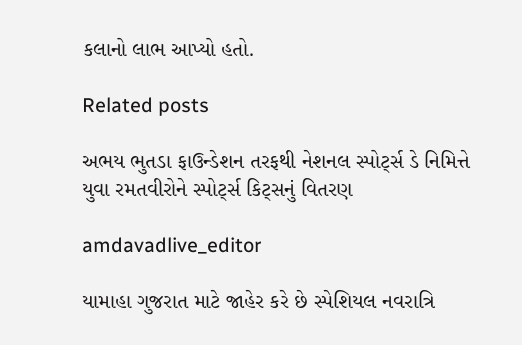કલાનો લાભ આપ્યો હતો.

Related posts

અભય ભુતડા ફાઉન્ડેશન તરફથી નેશનલ સ્પોર્ટ્સ ડે નિમિત્તે યુવા રમતવીરોને સ્પોર્ટ્સ કિટ્સનું વિતરણ

amdavadlive_editor

યામાહા ગુજરાત માટે જાહેર કરે છે સ્પેશિયલ નવરાત્રિ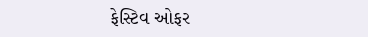ફેસ્ટિવ ઓફર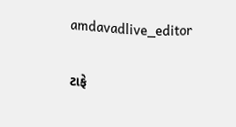amdavadlive_editor

ટાફે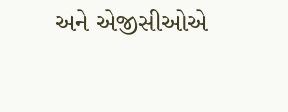અને એજીસીઓએ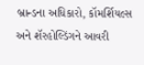બ્રાન્ડના અધિકારો, કૉમર્શિયલ્સ અને શૅરહોલ્ડિંગને આવરી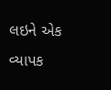લઇને એક વ્યાપક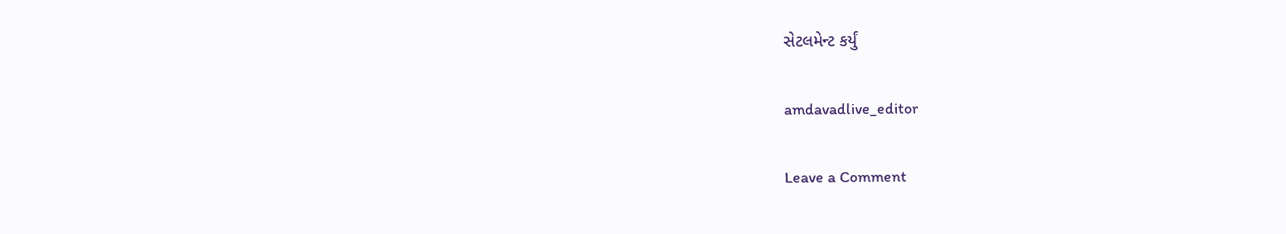સેટલમેન્ટ કર્યું

amdavadlive_editor

Leave a Comment